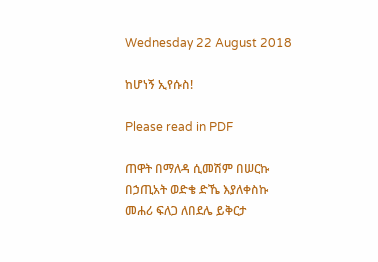Wednesday 22 August 2018

ከሆነኝ ኢየሱስ!

Please read in PDF

ጠዋት በማለዳ ሲመሽም በሠርኩ
በኃጢአት ወድቄ ድኼ እያለቀስኩ
መሐሪ ፍለጋ ለበደሌ ይቅርታ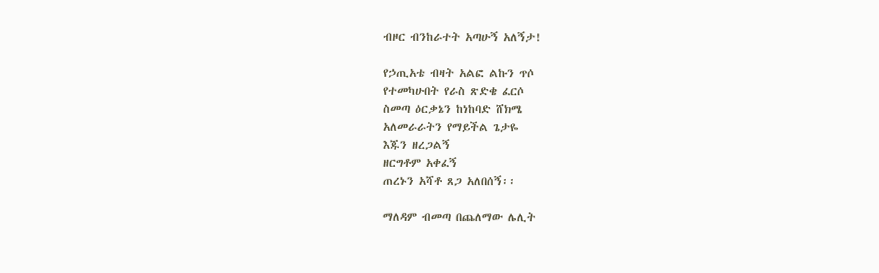ብዞር ብንከራተት አጣሁኝ አለኝታ!

የኃጢአቴ ብዛት አልፎ ልኩን ጥሶ
የተመካሁበት የራስ ጽድቄ ፈርሶ
ስመጣ ዕርቃኔን ከነከባድ ሸክሜ
አለመራራትን የማይችል ጌታዬ
እጁን ዘረጋልኝ
ዘርግቶም አቀፈኝ
ጠረኑን አሻቶ ጸጋ አለበሰኝ፡፡

ማለዳም ብመጣ በጨለማው ሌሊት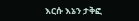እርሱ እኔን ታቅፎ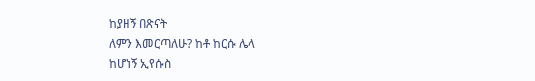ከያዘኝ በጽናት
ለምን እመርጣለሁ? ከቶ ከርሱ ሌላ
ከሆነኝ ኢየሱስ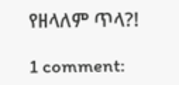የዘላለም ጥላ?!

1 comment: